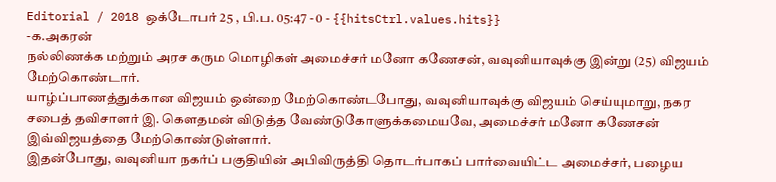Editorial / 2018 ஒக்டோபர் 25 , பி.ப. 05:47 - 0 - {{hitsCtrl.values.hits}}
-க.அகரன்
நல்லிணக்க மற்றும் அரச கரும மொழிகள் அமைச்சர் மனோ கணேசன், வவுனியாவுக்கு இன்று (25) விஜயம் மேற்கொண்டார்.
யாழ்ப்பாணத்துக்கான விஜயம் ஒன்றை மேற்கொண்டபோது, வவுனியாவுக்கு விஜயம் செய்யுமாறு, நகர சபைத் தவிசாளர் இ. கௌதமன் விடுத்த வேண்டுகோளுக்கமையவே, அமைச்சர் மனோ கணேசன் இவ்விஜயத்தை மேற்கொண்டுள்ளார்.
இதன்போது, வவுனியா நகர்ப் பகுதியின் அபிவிருத்தி தொடர்பாகப் பார்வையிட்ட அமைச்சர், பழைய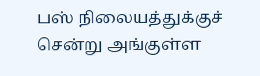பஸ் நிலையத்துக்குச் சென்று அங்குள்ள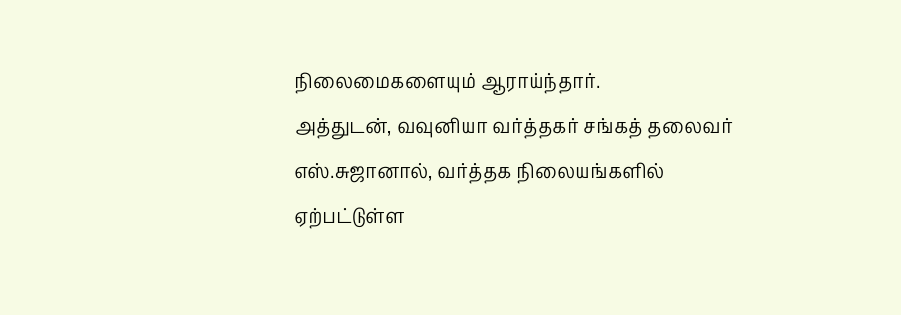நிலைமைகளையும் ஆராய்ந்தார்.
அத்துடன், வவுனியா வர்த்தகர் சங்கத் தலைவர் எஸ்.சுஜானால், வர்த்தக நிலையங்களில் ஏற்பட்டுள்ள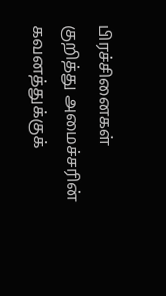பிரச்சினைகள் குறித்து அமைச்சரின் கவனத்துக்குக்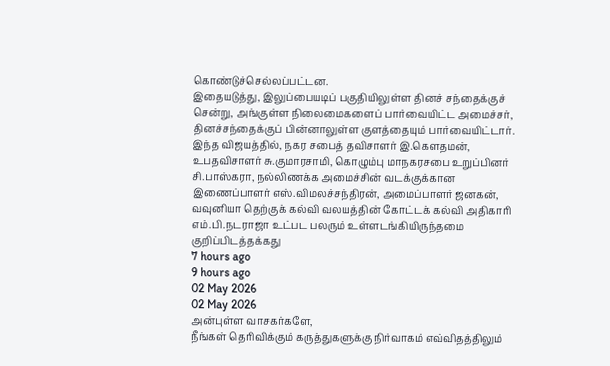கொண்டுச்செல்லப்பட்டன.
இதையடுத்து, இலுப்பையடிப் பகுதியிலுள்ள தினச் சந்தைக்குச் சென்று, அங்குள்ள நிலைமைகளைப் பார்வையிட்ட அமைச்சர், தினச்சந்தைக்குப் பின்னாலுள்ள குளத்தையும் பார்வையிட்டார்.
இந்த விஜயத்தில், நகர சபைத் தவிசாளர் இ.கௌதமன், உபதவிசாளர் சு.குமாரசாமி, கொழும்பு மாநகரசபை உறுப்பினர் சி.பாஸ்கரா, நல்லிணக்க அமைச்சின் வடக்குக்கான இணைப்பாளர் எஸ்.விமலச்சந்திரன், அமைப்பாளர் ஜனகன், வவுனியா தெற்குக் கல்வி வலயத்தின் கோட்டக் கல்வி அதிகாரி எம்.பி.நடராஜா உட்பட பலரும் உள்ளடங்கியிருந்தமை குறிப்பிடத்தக்கது
7 hours ago
9 hours ago
02 May 2026
02 May 2026
அன்புள்ள வாசகர்களே,
நீங்கள் தெரிவிக்கும் கருத்துகளுக்கு நிர்வாகம் எவ்விதத்திலும்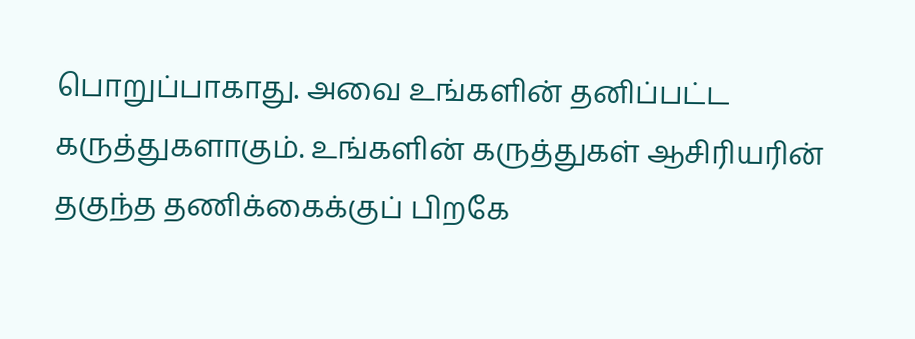பொறுப்பாகாது. அவை உங்களின் தனிப்பட்ட கருத்துகளாகும். உங்களின் கருத்துகள் ஆசிரியரின் தகுந்த தணிக்கைக்குப் பிறகே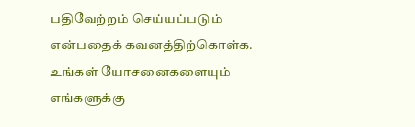பதிவேற்றம் செய்யப்படும் என்பதைக் கவனத்திற்கொள்க. உங்கள் யோசனைகளையும் எங்களுக்கு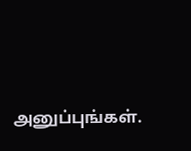அனுப்புங்கள்.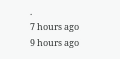.
7 hours ago
9 hours ago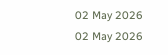02 May 2026
02 May 2026